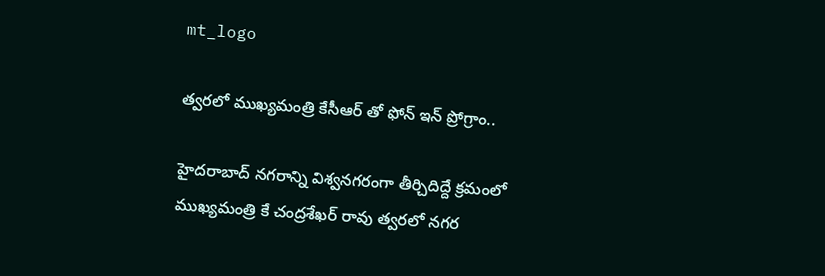mt_logo

త్వరలో ముఖ్యమంత్రి కేసీఆర్ తో ఫోన్ ఇన్ ప్రోగ్రాం..

హైదరాబాద్ నగరాన్ని విశ్వనగరంగా తీర్చిదిద్దే క్రమంలో ముఖ్యమంత్రి కే చంద్రశేఖర్ రావు త్వరలో నగర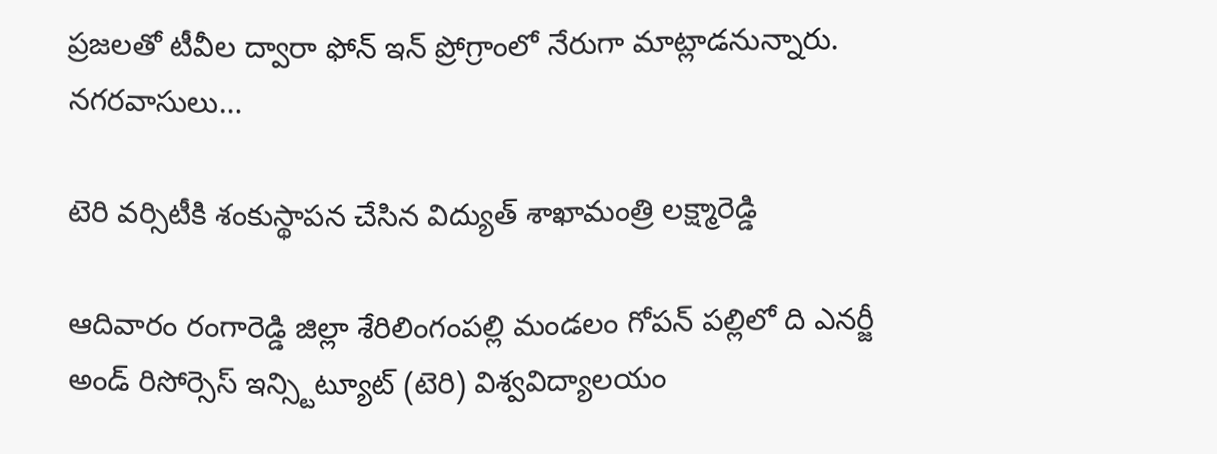ప్రజలతో టీవీల ద్వారా ఫోన్ ఇన్ ప్రోగ్రాంలో నేరుగా మాట్లాడనున్నారు. నగరవాసులు…

టెరి వర్సిటీకి శంకుస్థాపన చేసిన విద్యుత్ శాఖామంత్రి లక్ష్మారెడ్డి

ఆదివారం రంగారెడ్డి జిల్లా శేరిలింగంపల్లి మండలం గోపన్ పల్లిలో ది ఎనర్జీ అండ్ రిసోర్సెస్ ఇన్స్టిట్యూట్ (టెరి) విశ్వవిద్యాలయం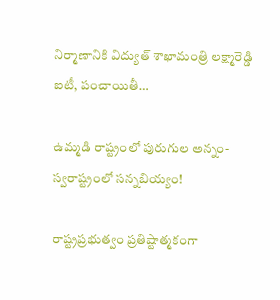నిర్మాణానికి విద్యుత్ శాఖామంత్రి లక్ష్మారెడ్డి ఐటీ, పంచాయితీ…

ఉమ్మడి రాష్ట్రంలో పురుగుల అన్నం- స్వరాష్ట్రంలో సన్నబియ్యం!

రాష్ట్రప్రభుత్వం ప్రతిష్టాత్మకంగా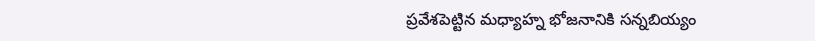ప్రవేశపెట్టిన మధ్యాహ్న భోజనానికి సన్నబియ్యం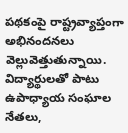పథకంపై రాష్ట్రవ్యాప్తంగా అభినందనలు వెల్లువెత్తుతున్నాయి. విద్యార్థులతో పాటు ఉపాధ్యాయ సంఘాల నేతలు,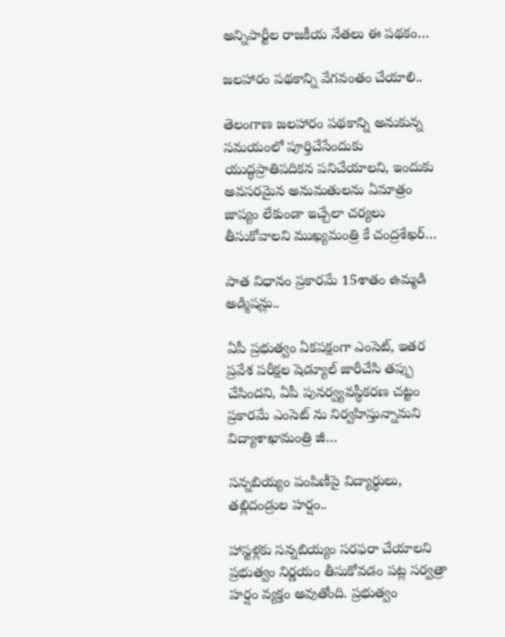అన్నిపార్టీల రాజకీయ నేతలు ఈ పథకం…

జలహారం పథకాన్ని వేగవంతం చేయాలి..

తెలంగాణ జలహారం పథకాన్ని అనుకున్న సమయంలో పూర్తిచేసేందుకు యుద్ధప్రాతిపదికన పనిచేయాలని, ఇందుకు అవసరమైన అనుమతులను ఏమాత్రం జాప్యం లేకుండా ఇచ్చేలా చర్యలు తీసుకోవాలని ముఖ్యమంత్రి కే చంద్రశేఖర్…

పాత విధానం ప్రకారమే 15శాతం ఉమ్మడి అడ్మిషన్లు..

ఏపీ ప్రభుత్వం ఏకపక్షంగా ఎంసెట్, ఇతర ప్రవేశ పరీక్షల షెడ్యూల్ జారీచేసి తప్పు చేసిందని, ఏపీ పునర్వ్యవస్థీకరణ చట్టం ప్రకారమే ఎంసెట్ ను నిర్వహిస్తున్నామని విద్యాశాఖామంత్రి జీ…

సన్నబియ్యం పంపిణీపై విద్యార్థులు, తల్లిదండ్రుల హర్షం..

హాస్టళ్లకు సన్నబియ్యం సరఫరా చేయాలని ప్రభుత్వం నిర్ణయం తీసుకోవడం పట్ల సర్వత్రా హర్షం వ్యక్తం అవుతోంది. ప్రభుత్వం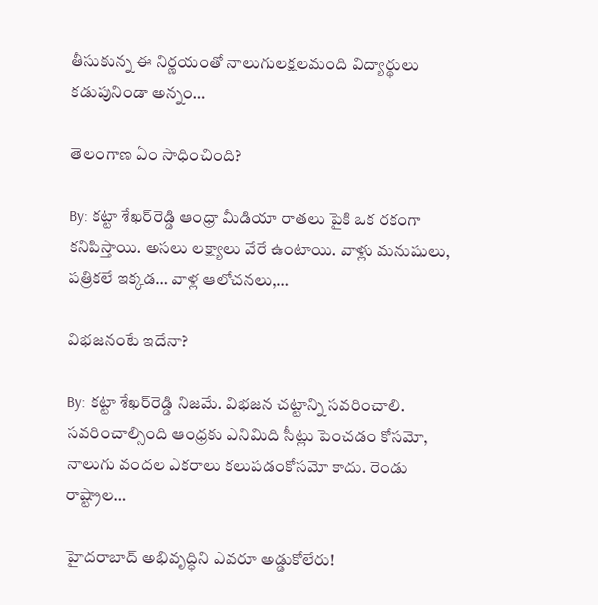తీసుకున్న ఈ నిర్ణయంతో నాలుగులక్షలమంది విద్యార్థులు కడుపునిండా అన్నం…

తెలంగాణ ఏం సాధించింది?

By: కట్టా శేఖర్‌రెడ్డి ఆంధ్రా మీడియా రాతలు పైకి ఒక రకంగా కనిపిస్తాయి. అసలు లక్ష్యాలు వేరే ఉంటాయి. వాళ్లు మనుషులు, పత్రికలే ఇక్కడ… వాళ్ల ఆలోచనలు,…

విభజనంటే ఇదేనా?

By: కట్టా శేఖర్‌రెడ్డి నిజమే. విభజన చట్టాన్ని సవరించాలి. సవరించాల్సింది ఆంధ్రకు ఎనిమిది సీట్లు పెంచడం కోసమో, నాలుగు వందల ఎకరాలు కలుపడంకోసమో కాదు. రెండు రాష్ట్రాల…

హైదరాబాద్ అభివృద్ధిని ఎవరూ అడ్డుకోలేరు!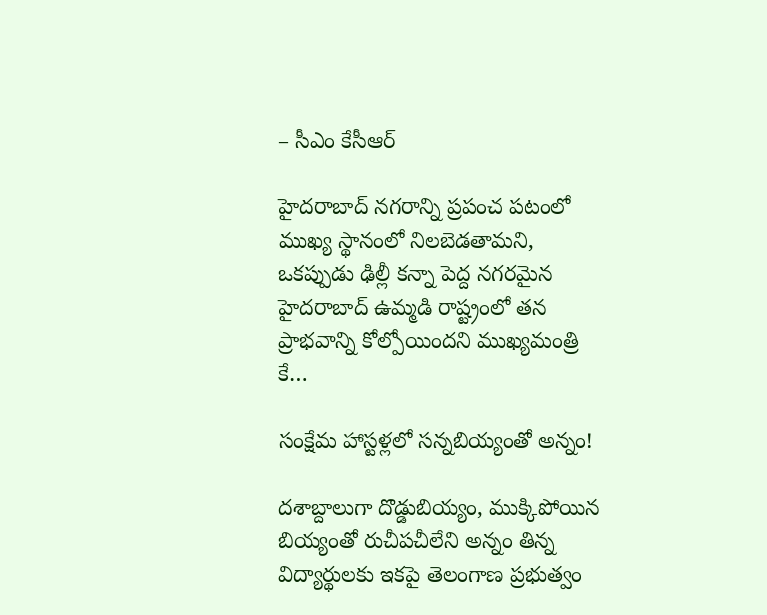– సీఎం కేసీఆర్

హైదరాబాద్ నగరాన్ని ప్రపంచ పటంలో ముఖ్య స్థానంలో నిలబెడతామని, ఒకప్పుడు ఢిల్లీ కన్నా పెద్ద నగరమైన హైదరాబాద్ ఉమ్మడి రాష్ట్రంలో తన ప్రాభవాన్ని కోల్పోయిందని ముఖ్యమంత్రి కే…

సంక్షేమ హాస్టళ్లలో సన్నబియ్యంతో అన్నం!

దశాబ్దాలుగా దొడ్డుబియ్యం, ముక్కిపోయిన బియ్యంతో రుచీపచీలేని అన్నం తిన్న విద్యార్థులకు ఇకపై తెలంగాణ ప్రభుత్వం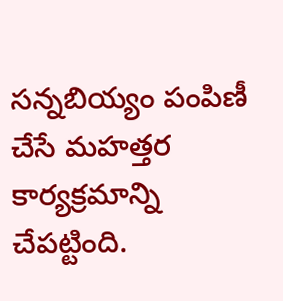సన్నబియ్యం పంపిణీ చేసే మహత్తర కార్యక్రమాన్ని చేపట్టింది.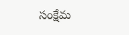సంక్షేమ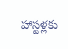హాస్టళ్లకు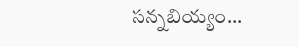సన్నబియ్యం…